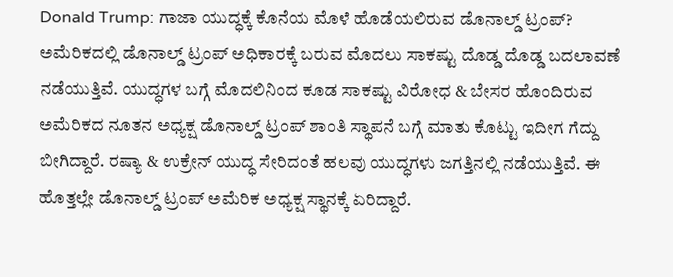Donald Trump: ಗಾಜಾ ಯುದ್ಧಕ್ಕೆ ಕೊನೆಯ ಮೊಳೆ ಹೊಡೆಯಲಿರುವ ಡೊನಾಲ್ಡ್ ಟ್ರಂಪ್?
ಅಮೆರಿಕದಲ್ಲಿ ಡೊನಾಲ್ಡ್ ಟ್ರಂಪ್ ಅಧಿಕಾರಕ್ಕೆ ಬರುವ ಮೊದಲು ಸಾಕಷ್ಟು ದೊಡ್ಡ ದೊಡ್ಡ ಬದಲಾವಣೆ ನಡೆಯುತ್ತಿವೆ. ಯುದ್ಧಗಳ ಬಗ್ಗೆ ಮೊದಲಿನಿಂದ ಕೂಡ ಸಾಕಷ್ಟು ವಿರೋಧ & ಬೇಸರ ಹೊಂದಿರುವ ಅಮೆರಿಕದ ನೂತನ ಅಧ್ಯಕ್ಷ ಡೊನಾಲ್ಡ್ ಟ್ರಂಪ್ ಶಾಂತಿ ಸ್ಥಾಪನೆ ಬಗ್ಗೆ ಮಾತು ಕೊಟ್ಟು ಇದೀಗ ಗೆದ್ದು ಬೀಗಿದ್ದಾರೆ. ರಷ್ಯಾ & ಉಕ್ರೇನ್ ಯುದ್ಧ ಸೇರಿದಂತೆ ಹಲವು ಯುದ್ಧಗಳು ಜಗತ್ತಿನಲ್ಲಿ ನಡೆಯುತ್ತಿವೆ. ಈ ಹೊತ್ತಲ್ಲೇ ಡೊನಾಲ್ಡ್ ಟ್ರಂಪ್ ಅಮೆರಿಕ ಅಧ್ಯಕ್ಷ ಸ್ಥಾನಕ್ಕೆ ಏರಿದ್ದಾರೆ.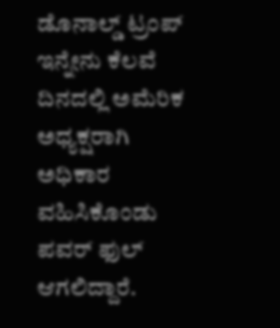ಡೊನಾಲ್ಡ್ ಟ್ರಂಪ್ ಇನ್ನೇನು ಕೆಲವೆ ದಿನದಲ್ಲಿ ಅಮೆರಿಕ ಅಧ್ಯಕ್ಷರಾಗಿ ಅಧಿಕಾರ ವಹಿಸಿಕೊಂಡು ಪವರ್ ಫುಲ್ ಆಗಲಿದ್ದಾರೆ.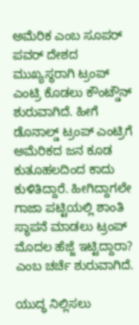ಅಮೆರಿಕ ಎಂಬ ಸೂಪರ್ ಪವರ್ ದೇಶದ ಮುಖ್ಯಸ್ಥರಾಗಿ ಟ್ರಂಪ್ ಎಂಟ್ರಿ ಕೊಡಲು ಕೌಂಟ್ಡೌನ್ ಶುರುವಾಗಿದೆ. ಹೀಗೆ ಡೊನಾಲ್ಡ್ ಟ್ರಂಪ್ ಎಂಟ್ರಿಗೆ ಅಮೆರಿಕದ ಜನ ಕೂಡ ಕುತೂಹಲದಿಂದ ಕಾದು ಕುಳಿತಿದ್ದಾರೆ. ಹೀಗಿದ್ದಾಗಲೇ ಗಾಜಾ ಪಟ್ಟಿಯಲ್ಲಿ ಶಾಂತಿ ಸ್ಥಾಪನೆ ಮಾಡಲು ಟ್ರಂಪ್ ಮೊದಲ ಹೆಜ್ಜೆ ಇಟ್ಟಿದ್ದಾರಾ? ಎಂಬ ಚರ್ಚೆ ಶುರುವಾಗಿದೆ.

ಯುದ್ಧ ನಿಲ್ಲಿಸಲು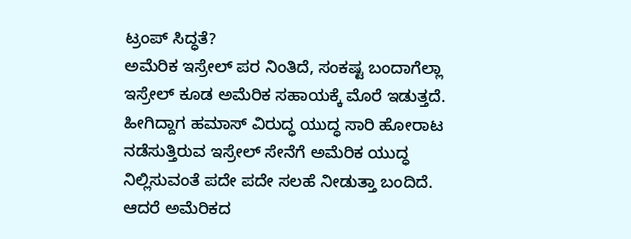ಟ್ರಂಪ್ ಸಿದ್ಧತೆ?
ಅಮೆರಿಕ ಇಸ್ರೇಲ್ ಪರ ನಿಂತಿದೆ, ಸಂಕಷ್ಟ ಬಂದಾಗೆಲ್ಲಾ ಇಸ್ರೇಲ್ ಕೂಡ ಅಮೆರಿಕ ಸಹಾಯಕ್ಕೆ ಮೊರೆ ಇಡುತ್ತದೆ. ಹೀಗಿದ್ದಾಗ ಹಮಾಸ್ ವಿರುದ್ಧ ಯುದ್ಧ ಸಾರಿ ಹೋರಾಟ ನಡೆಸುತ್ತಿರುವ ಇಸ್ರೇಲ್ ಸೇನೆಗೆ ಅಮೆರಿಕ ಯುದ್ಧ ನಿಲ್ಲಿಸುವಂತೆ ಪದೇ ಪದೇ ಸಲಹೆ ನೀಡುತ್ತಾ ಬಂದಿದೆ.
ಆದರೆ ಅಮೆರಿಕದ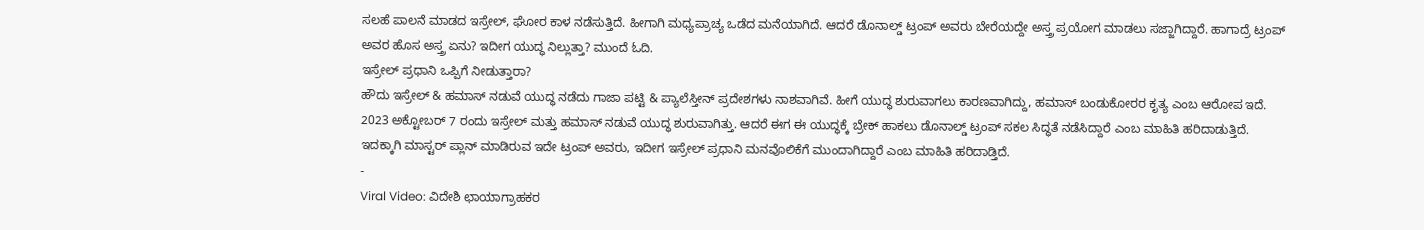ಸಲಹೆ ಪಾಲನೆ ಮಾಡದ ಇಸ್ರೇಲ್, ಘೋರ ಕಾಳ ನಡೆಸುತ್ತಿದೆ. ಹೀಗಾಗಿ ಮಧ್ಯಪ್ರಾಚ್ಯ ಒಡೆದ ಮನೆಯಾಗಿದೆ. ಆದರೆ ಡೊನಾಲ್ಡ್ ಟ್ರಂಪ್ ಅವರು ಬೇರೆಯದ್ದೇ ಅಸ್ತ್ರ ಪ್ರಯೋಗ ಮಾಡಲು ಸಜ್ಜಾಗಿದ್ದಾರೆ. ಹಾಗಾದ್ರೆ ಟ್ರಂಪ್ ಅವರ ಹೊಸ ಅಸ್ತ್ರ ಏನು? ಇದೀಗ ಯುದ್ಧ ನಿಲ್ಲುತ್ತಾ? ಮುಂದೆ ಓದಿ.
ಇಸ್ರೇಲ್ ಪ್ರಧಾನಿ ಒಪ್ಪಿಗೆ ನೀಡುತ್ತಾರಾ?
ಹೌದು ಇಸ್ರೇಲ್ & ಹಮಾಸ್ ನಡುವೆ ಯುದ್ಧ ನಡೆದು ಗಾಜಾ ಪಟ್ಟಿ & ಪ್ಯಾಲೆಸ್ತೀನ್ ಪ್ರದೇಶಗಳು ನಾಶವಾಗಿವೆ. ಹೀಗೆ ಯುದ್ಧ ಶುರುವಾಗಲು ಕಾರಣವಾಗಿದ್ದು, ಹಮಾಸ್ ಬಂಡುಕೋರರ ಕೃತ್ಯ ಎಂಬ ಆರೋಪ ಇದೆ. 2023 ಅಕ್ಟೋಬರ್ 7 ರಂದು ಇಸ್ರೇಲ್ ಮತ್ತು ಹಮಾಸ್ ನಡುವೆ ಯುದ್ಧ ಶುರುವಾಗಿತ್ತು. ಆದರೆ ಈಗ ಈ ಯುದ್ಧಕ್ಕೆ ಬ್ರೇಕ್ ಹಾಕಲು ಡೊನಾಲ್ಡ್ ಟ್ರಂಪ್ ಸಕಲ ಸಿದ್ಧತೆ ನಡೆಸಿದ್ದಾರೆ ಎಂಬ ಮಾಹಿತಿ ಹರಿದಾಡುತ್ತಿದೆ. ಇದಕ್ಕಾಗಿ ಮಾಸ್ಟರ್ ಪ್ಲಾನ್ ಮಾಡಿರುವ ಇದೇ ಟ್ರಂಪ್ ಅವರು, ಇದೀಗ ಇಸ್ರೇಲ್ ಪ್ರಧಾನಿ ಮನವೊಲಿಕೆಗೆ ಮುಂದಾಗಿದ್ದಾರೆ ಎಂಬ ಮಾಹಿತಿ ಹರಿದಾಡ್ತಿದೆ.
-
Viral Video: ವಿದೇಶಿ ಛಾಯಾಗ್ರಾಹಕರ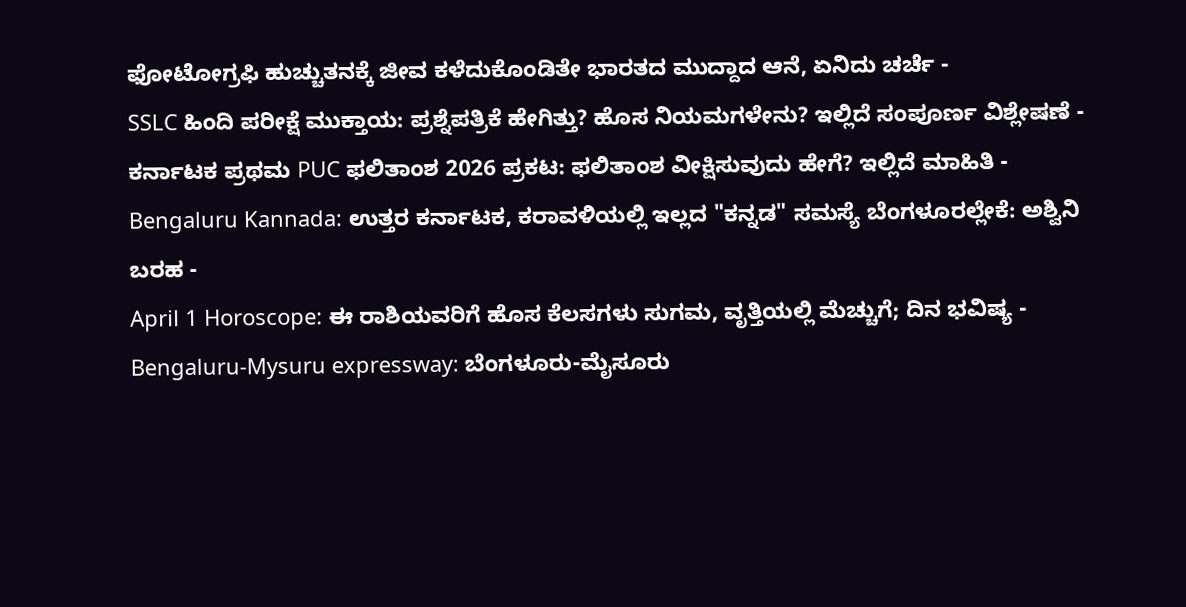ಫೋಟೋಗ್ರಫಿ ಹುಚ್ಚುತನಕ್ಕೆ ಜೀವ ಕಳೆದುಕೊಂಡಿತೇ ಭಾರತದ ಮುದ್ದಾದ ಆನೆ, ಏನಿದು ಚರ್ಚೆ -
SSLC ಹಿಂದಿ ಪರೀಕ್ಷೆ ಮುಕ್ತಾಯ: ಪ್ರಶ್ನೆಪತ್ರಿಕೆ ಹೇಗಿತ್ತು? ಹೊಸ ನಿಯಮಗಳೇನು? ಇಲ್ಲಿದೆ ಸಂಪೂರ್ಣ ವಿಶ್ಲೇಷಣೆ -
ಕರ್ನಾಟಕ ಪ್ರಥಮ PUC ಫಲಿತಾಂಶ 2026 ಪ್ರಕಟ: ಫಲಿತಾಂಶ ವೀಕ್ಷಿಸುವುದು ಹೇಗೆ? ಇಲ್ಲಿದೆ ಮಾಹಿತಿ -
Bengaluru Kannada: ಉತ್ತರ ಕರ್ನಾಟಕ, ಕರಾವಳಿಯಲ್ಲಿ ಇಲ್ಲದ "ಕನ್ನಡ" ಸಮಸ್ಯೆ ಬೆಂಗಳೂರಲ್ಲೇಕೆ: ಅಶ್ವಿನಿ ಬರಹ -
April 1 Horoscope: ಈ ರಾಶಿಯವರಿಗೆ ಹೊಸ ಕೆಲಸಗಳು ಸುಗಮ, ವೃತ್ತಿಯಲ್ಲಿ ಮೆಚ್ಚುಗೆ; ದಿನ ಭವಿಷ್ಯ -
Bengaluru-Mysuru expressway: ಬೆಂಗಳೂರು-ಮೈಸೂರು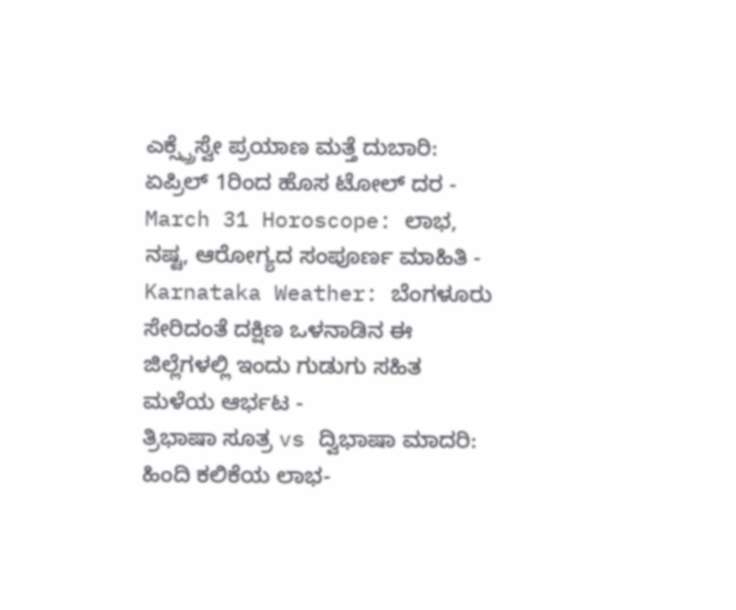ಎಕ್ಸ್ಪ್ರೆಸ್ವೇ ಪ್ರಯಾಣ ಮತ್ತೆ ದುಬಾರಿ: ಏಪ್ರಿಲ್ 1ರಿಂದ ಹೊಸ ಟೋಲ್ ದರ -
March 31 Horoscope: ಲಾಭ, ನಷ್ಟ, ಆರೋಗ್ಯದ ಸಂಪೂರ್ಣ ಮಾಹಿತಿ -
Karnataka Weather: ಬೆಂಗಳೂರು ಸೇರಿದಂತೆ ದಕ್ಷಿಣ ಒಳನಾಡಿನ ಈ ಜಿಲ್ಲೆಗಳಲ್ಲಿ ಇಂದು ಗುಡುಗು ಸಹಿತ ಮಳೆಯ ಆರ್ಭಟ -
ತ್ರಿಭಾಷಾ ಸೂತ್ರ vs ದ್ವಿಭಾಷಾ ಮಾದರಿ: ಹಿಂದಿ ಕಲಿಕೆಯ ಲಾಭ-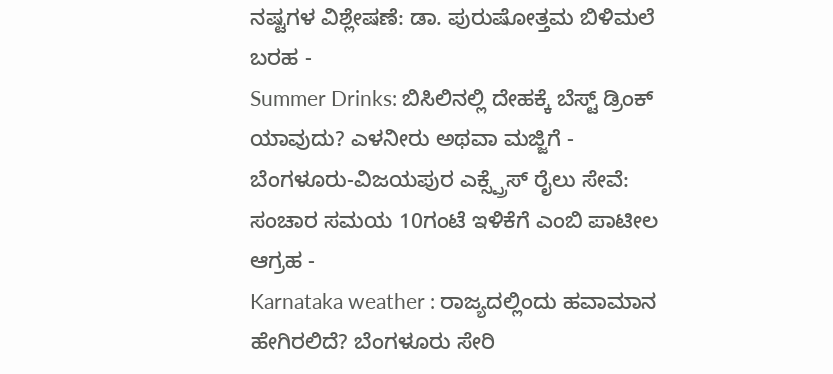ನಷ್ಟಗಳ ವಿಶ್ಲೇಷಣೆ: ಡಾ. ಪುರುಷೋತ್ತಮ ಬಿಳಿಮಲೆ ಬರಹ -
Summer Drinks: ಬಿಸಿಲಿನಲ್ಲಿ ದೇಹಕ್ಕೆ ಬೆಸ್ಟ್ ಡ್ರಿಂಕ್ ಯಾವುದು? ಎಳನೀರು ಅಥವಾ ಮಜ್ಜಿಗೆ -
ಬೆಂಗಳೂರು-ವಿಜಯಪುರ ಎಕ್ಸ್ಪ್ರೆಸ್ ರೈಲು ಸೇವೆ: ಸಂಚಾರ ಸಮಯ 10ಗಂಟೆ ಇಳಿಕೆಗೆ ಎಂಬಿ ಪಾಟೀಲ ಆಗ್ರಹ -
Karnataka weather : ರಾಜ್ಯದಲ್ಲಿಂದು ಹವಾಮಾನ ಹೇಗಿರಲಿದೆ? ಬೆಂಗಳೂರು ಸೇರಿ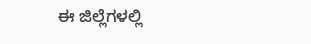ಈ ಜಿಲ್ಲೆಗಳಲ್ಲಿ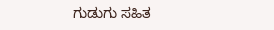ಗುಡುಗು ಸಹಿತ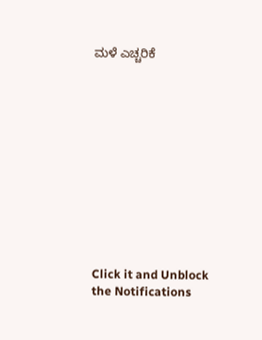ಮಳೆ ಎಚ್ಚರಿಕೆ












Click it and Unblock the Notifications